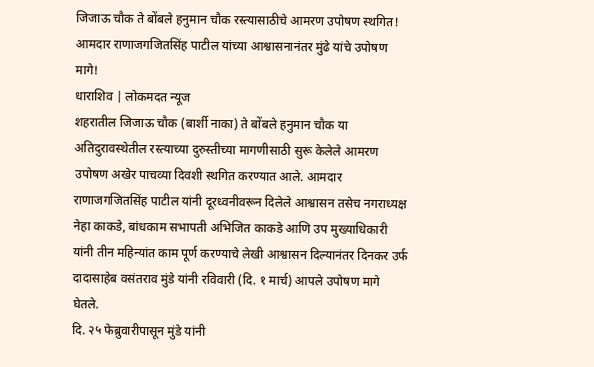जिजाऊ चौक ते बोंबले हनुमान चौक रस्त्यासाठीचे आमरण उपोषण स्थगित!
आमदार राणाजगजितसिंह पाटील यांच्या आश्वासनानंतर मुंढे यांचे उपोषण मागे!
धाराशिव | लोकमदत न्यूज
शहरातील जिजाऊ चौक (बार्शी नाका) ते बोंबले हनुमान चौक या अतिदुरावस्थेतील रस्त्याच्या दुरुस्तीच्या मागणीसाठी सुरू केलेले आमरण उपोषण अखेर पाचव्या दिवशी स्थगित करण्यात आले. आमदार राणाजगजितसिंह पाटील यांनी दूरध्वनीवरून दिलेले आश्वासन तसेच नगराध्यक्ष नेहा काकडे, बांधकाम सभापती अभिजित काकडे आणि उप मुख्याधिकारी यांनी तीन महिन्यांत काम पूर्ण करण्याचे लेखी आश्वासन दिल्यानंतर दिनकर उर्फ दादासाहेब वसंतराव मुंडे यांनी रविवारी (दि. १ मार्च) आपले उपोषण मागे घेतले.
दि. २५ फेब्रुवारीपासून मुंडे यांनी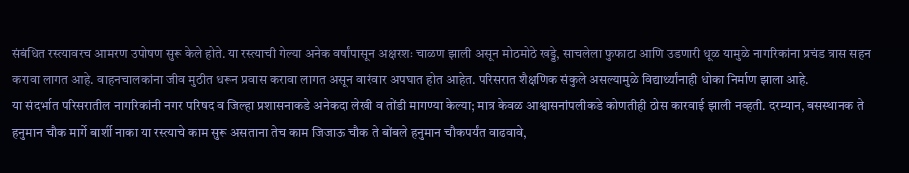संबंधित रस्त्यावरच आमरण उपोषण सुरू केले होते. या रस्त्याची गेल्या अनेक वर्षांपासून अक्षरशः चाळण झाली असून मोठमोठे खड्डे, साचलेला फुफाटा आणि उडणारी धूळ यामुळे नागरिकांना प्रचंड त्रास सहन करावा लागत आहे. वाहनचालकांना जीव मुठीत धरून प्रवास करावा लागत असून वारंवार अपघात होत आहेत. परिसरात शैक्षणिक संकुले असल्यामुळे विद्यार्थ्यांनाही धोका निर्माण झाला आहे.
या संदर्भात परिसरातील नागरिकांनी नगर परिषद व जिल्हा प्रशासनाकडे अनेकदा लेखी व तोंडी मागण्या केल्या; मात्र केवळ आश्वासनांपलीकडे कोणतीही ठोस कारवाई झाली नव्हती. दरम्यान, बसस्थानक ते हनुमान चौक मार्गे बार्शी नाका या रस्त्याचे काम सुरू असताना तेच काम जिजाऊ चौक ते बोंबले हनुमान चौकपर्यंत वाढवावे,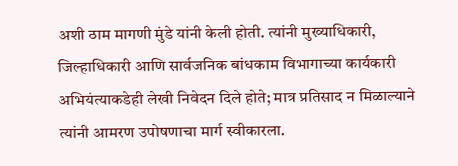अशी ठाम मागणी मुंडे यांनी केली होती. त्यांनी मुख्याधिकारी, जिल्हाधिकारी आणि सार्वजनिक बांधकाम विभागाच्या कार्यकारी अभियंत्याकडेही लेखी निवेदन दिले होते; मात्र प्रतिसाद न मिळाल्याने त्यांनी आमरण उपोषणाचा मार्ग स्वीकारला.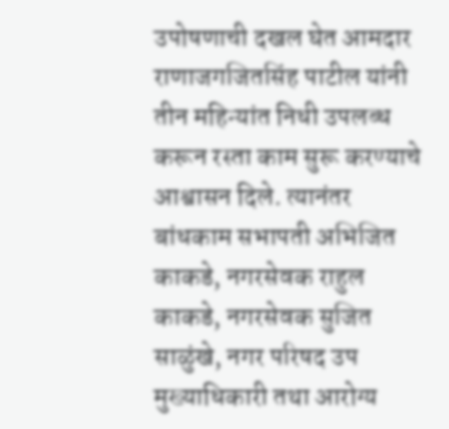उपोषणाची दखल घेत आमदार राणाजगजितसिंह पाटील यांनी तीन महिन्यांत निधी उपलब्ध करून रस्ता काम सुरू करण्याचे आश्वासन दिले. त्यानंतर बांधकाम सभापती अभिजित काकडे, नगरसेवक राहुल काकडे, नगरसेवक सुजित साळुंखे, नगर परिषद उप मुख्याधिकारी तथा आरोग्य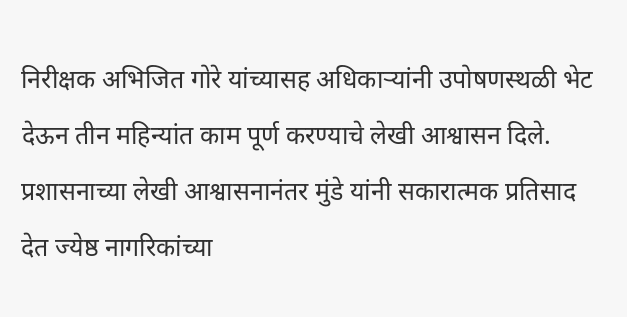निरीक्षक अभिजित गोरे यांच्यासह अधिकाऱ्यांनी उपोषणस्थळी भेट देऊन तीन महिन्यांत काम पूर्ण करण्याचे लेखी आश्वासन दिले.
प्रशासनाच्या लेखी आश्वासनानंतर मुंडे यांनी सकारात्मक प्रतिसाद देत ज्येष्ठ नागरिकांच्या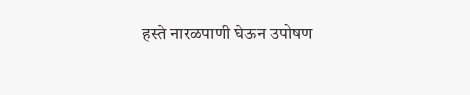हस्ते नारळपाणी घेऊन उपोषण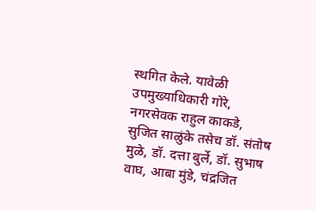स्थगित केले. यावेळी उपमुख्याधिकारी गोरे, नगरसेवक राहुल काकडे, सुजित साळुंके तसेच डॉ. संतोष मुळे, डॉ. दत्ता बुर्ले, डॉ. सुभाष वाघ, आबा मुंडे, चंद्रजित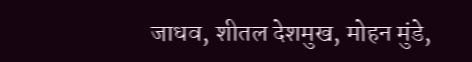जाधव, शीतल देशमुख, मोहन मुंडे,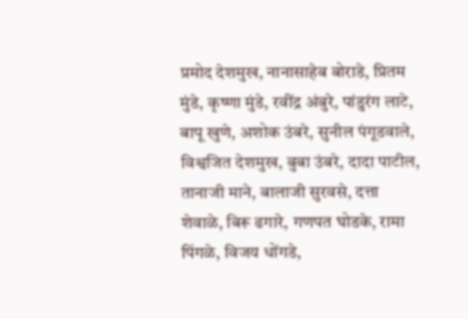प्रमोद देशमुख, नानासाहेब बोराडे, प्रितम मुंडे, कृष्णा मुंडे, रवींद्र अंबुरे, पांडुरंग लाटे, बापू खुणे, अशोक उंबरे, सुनील पंगूडवाले, विश्वजित देशमुख, बुबा उंबरे, दादा पाटील, तानाजी माने, बालाजी सुरवसे, दत्ता शेवाळे, बिरू ढगारे, गणपत घोडके, रामा पिंगळे, विजय धोंगडे,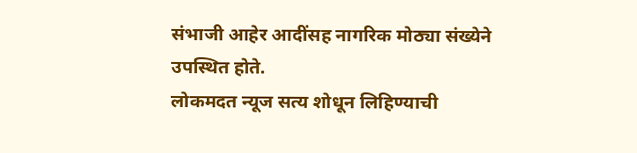संभाजी आहेर आदींसह नागरिक मोठ्या संख्येने उपस्थित होते.
लोकमदत न्यूज सत्य शोधून लिहिण्याची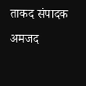ताकद संपादक अमजद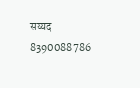सय्यद 8390088786